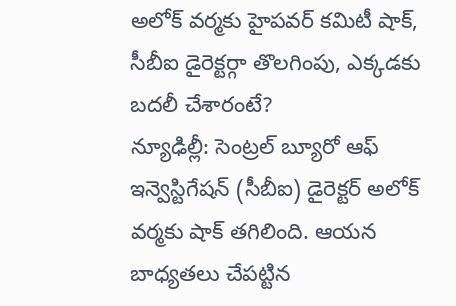అలోక్ వర్మకు హైపవర్ కమిటీ షాక్, సీబీఐ డైరెక్టర్గా తొలగింపు, ఎక్కడకు బదలీ చేశారంటే?
న్యూఢిల్లీ: సెంట్రల్ బ్యూరో ఆఫ్ ఇన్వెస్టిగేషన్ (సీబీఐ) డైరెక్టర్ అలోక్ వర్మకు షాక్ తగిలింది. ఆయన బాధ్యతలు చేపట్టిన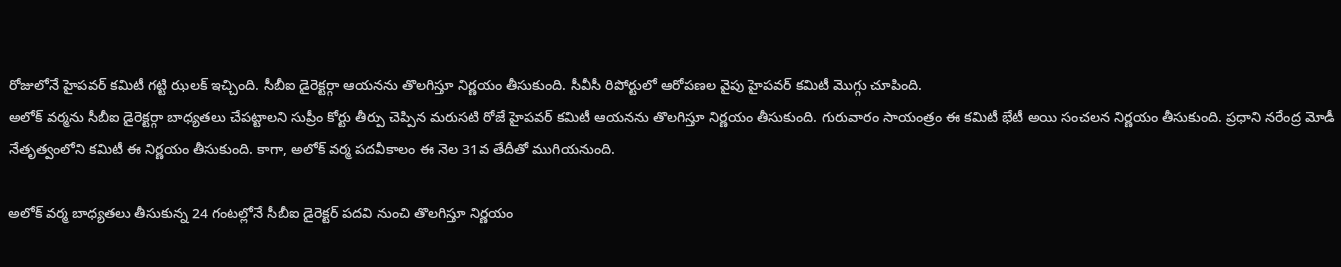రోజులోనే హైపవర్ కమిటీ గట్టి ఝలక్ ఇచ్చింది. సీబీఐ డైరెక్టర్గా ఆయనను తొలగిస్తూ నిర్ణయం తీసుకుంది. సీవీసీ రిపోర్టులో ఆరోపణల వైపు హైపవర్ కమిటీ మొగ్గు చూపింది.
అలోక్ వర్మను సీబీఐ డైరెక్టర్గా బాధ్యతలు చేపట్టాలని సుప్రీం కోర్టు తీర్పు చెప్పిన మరుసటి రోజే హైపవర్ కమిటీ ఆయనను తొలగిస్తూ నిర్ణయం తీసుకుంది. గురువారం సాయంత్రం ఈ కమిటీ భేటీ అయి సంచలన నిర్ణయం తీసుకుంది. ప్రధాని నరేంద్ర మోడీ నేతృత్వంలోని కమిటీ ఈ నిర్ణయం తీసుకుంది. కాగా, అలోక్ వర్మ పదవీకాలం ఈ నెల 31వ తేదీతో ముగియనుంది.

అలోక్ వర్మ బాధ్యతలు తీసుకున్న 24 గంటల్లోనే సీబీఐ డైరెక్టర్ పదవి నుంచి తొలగిస్తూ నిర్ణయం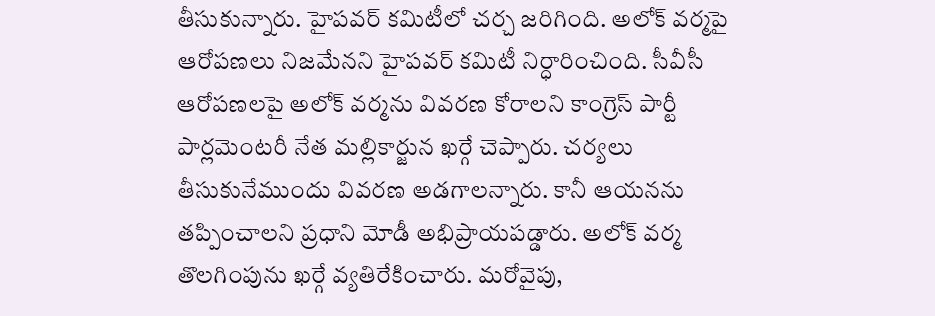తీసుకున్నారు. హైపవర్ కమిటీలో చర్చ జరిగింది. అలోక్ వర్మపై ఆరోపణలు నిజమేనని హైపవర్ కమిటీ నిర్ధారించింది. సీవీసీ ఆరోపణలపై అలోక్ వర్మను వివరణ కోరాలని కాంగ్రెస్ పార్టీ పార్లమెంటరీ నేత మల్లికార్జున ఖర్గే చెప్పారు. చర్యలు తీసుకునేముందు వివరణ అడగాలన్నారు. కానీ ఆయనను తప్పించాలని ప్రధాని మోడీ అభిప్రాయపడ్డారు. అలోక్ వర్మ తొలగింపును ఖర్గే వ్యతిరేకించారు. మరోవైపు,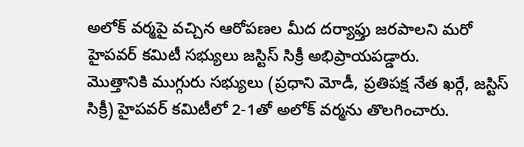అలోక్ వర్మపై వచ్చిన ఆరోపణల మీద దర్యాఫ్తు జరపాలని మరో హైపవర్ కమిటీ సభ్యులు జస్టిస్ సిక్రీ అభిప్రాయపడ్డారు.
మొత్తానికి ముగ్గురు సభ్యులు (ప్రధాని మోడీ, ప్రతిపక్ష నేత ఖర్గే, జస్టిస్ సిక్రీ) హైపవర్ కమిటీలో 2-1తో అలోక్ వర్మను తొలగించారు.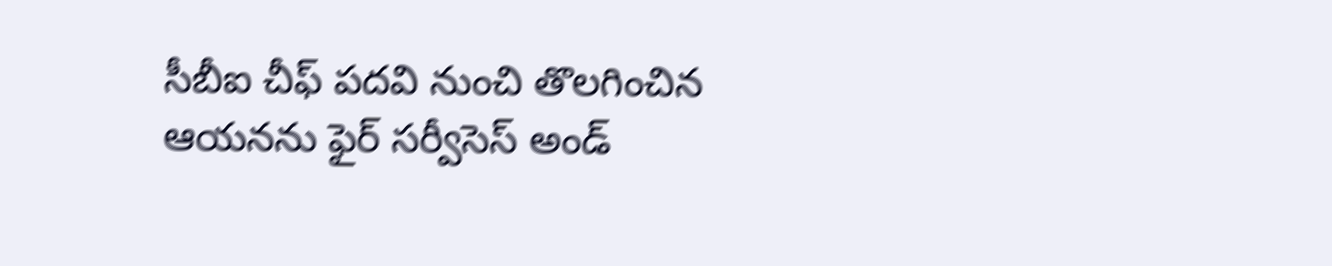సీబీఐ చీఫ్ పదవి నుంచి తొలగించిన ఆయనను ఫైర్ సర్వీసెస్ అండ్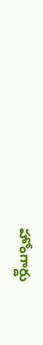హోంగార్డు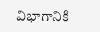విభాగానికి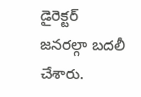డైరెక్టర్ జనరల్గా బదలీ చేశారు.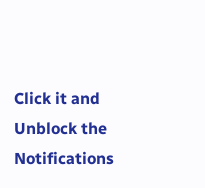Click it and Unblock the Notifications